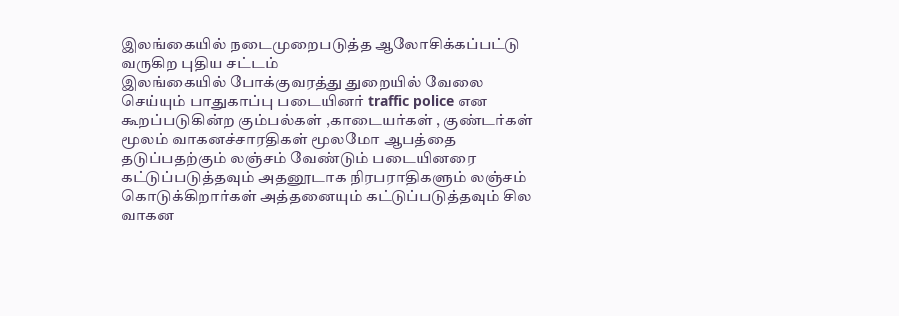இலங்கையில் நடைமுறைபடுத்த ஆலோசிக்கப்பட்டு வருகிற புதிய சட்டம்
இலங்கையில் போக்குவரத்து துறையில் வேலை செய்யும் பாதுகாப்பு படையினர் traffic police என கூறப்படுகின்ற கும்பல்கள் ,காடையர்கள் , குண்டர்கள் மூலம் வாகனச்சாரதிகள் மூலமோ ஆபத்தை தடுப்பதற்கும் லஞ்சம் வேண்டும் படையினரை கட்டுப்படுத்தவும் அதனூடாக நிரபராதிகளும் லஞ்சம் கொடுக்கிறார்கள் அத்தனையும் கட்டுப்படுத்தவும் சில வாகன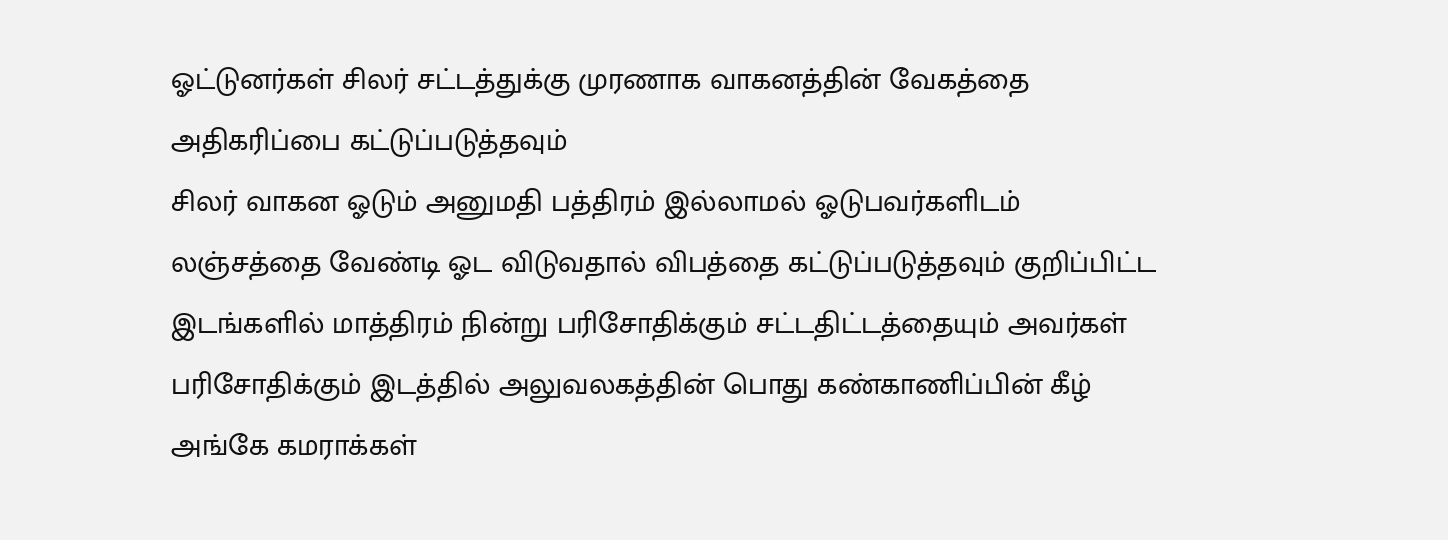ஓட்டுனர்கள் சிலர் சட்டத்துக்கு முரணாக வாகனத்தின் வேகத்தை அதிகரிப்பை கட்டுப்படுத்தவும்
சிலர் வாகன ஓடும் அனுமதி பத்திரம் இல்லாமல் ஓடுபவர்களிடம் லஞ்சத்தை வேண்டி ஓட விடுவதால் விபத்தை கட்டுப்படுத்தவும் குறிப்பிட்ட இடங்களில் மாத்திரம் நின்று பரிசோதிக்கும் சட்டதிட்டத்தையும் அவர்கள் பரிசோதிக்கும் இடத்தில் அலுவலகத்தின் பொது கண்காணிப்பின் கீழ் அங்கே கமராக்கள்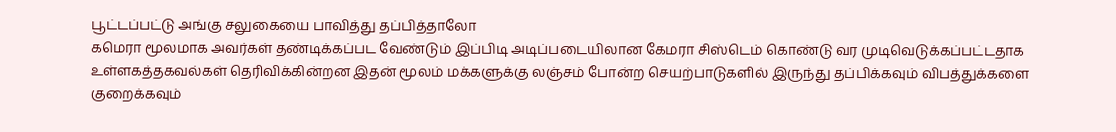பூட்டப்பட்டு அங்கு சலுகையை பாவித்து தப்பித்தாலோ
கமெரா மூலமாக அவர்கள் தண்டிக்கப்பட வேண்டும் இப்பிடி அடிப்படையிலான கேமரா சிஸ்டெம் கொண்டு வர முடிவெடுக்கப்பட்டதாக உள்ளகத்தகவல்கள் தெரிவிக்கின்றன இதன் மூலம் மக்களுக்கு லஞ்சம் போன்ற செயற்பாடுகளில் இருந்து தப்பிக்கவும் விபத்துக்களை குறைக்கவும்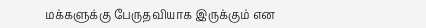மக்களுக்கு பேருதவியாக இருக்கும் என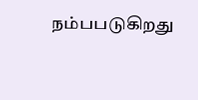நம்பபடுகிறது